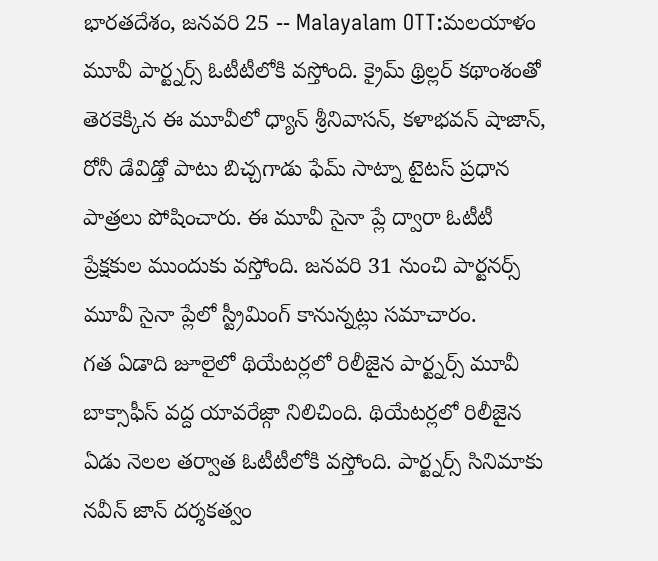భారతదేశం, జనవరి 25 -- Malayalam OTT:మలయాళం మూవీ పార్ట్నర్స్ ఓటీటీలోకి వస్తోంది. క్రైమ్ థ్రిల్లర్ కథాంశంతో తెరకెక్కిన ఈ మూవీలో ధ్యాన్ శ్రీనివాసన్, కళాభవన్ షాజాన్, రోనీ డేవిడ్తో పాటు బిచ్చగాడు ఫేమ్ సాట్నా టైటస్ ప్రధాన పాత్రలు పోషించారు. ఈ మూవీ సైనా ప్లే ద్వారా ఓటీటీ ప్రేక్షకుల ముందుకు వస్తోంది. జనవరి 31 నుంచి పార్టనర్స్ మూవీ సైనా ప్లేలో స్ట్రీమింగ్ కానున్నట్లు సమాచారం.
గత ఏడాది జూలైలో థియేటర్లలో రిలీజైన పార్ట్నర్స్ మూవీ బాక్సాఫీస్ వద్ద యావరేజ్గా నిలిచింది. థియేటర్లలో రిలీజైన ఏడు నెలల తర్వాత ఓటీటీలోకి వస్తోంది. పార్ట్నర్స్ సినిమాకు నవీన్ జాన్ దర్శకత్వం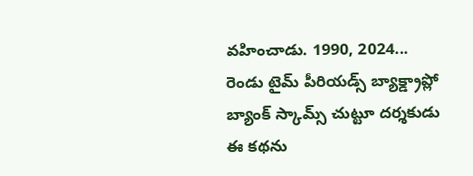వహించాడు. 1990, 2024... రెండు టైమ్ పీరియడ్స్ బ్యాక్డ్రాప్లో బ్యాంక్ స్కామ్స్ చుట్టూ దర్శకుడు ఈ కథను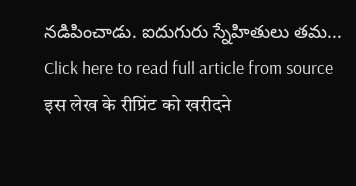నడిపించాడు. ఐదుగురు స్నేహితులు తమ...
Click here to read full article from source
इस लेख के रीप्रिंट को खरीदने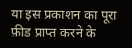या इस प्रकाशन का पूरा फ़ीड प्राप्त करने के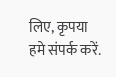लिए, कृपया
हमे संपर्क करें.